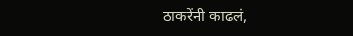ठाकरेंनी काढलं,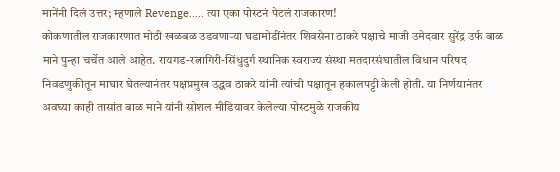मानेंनी दिलं उत्तर; म्हणाले Revenge….. त्या एका पोस्टनं पेटलं राजकारण!
कोकणातील राजकारणात मोठी खळबळ उडवणाऱ्या घडामोडींनंतर शिवसेना ठाकरे पक्षाचे माजी उमेदवार सुरेंद्र उर्फ बाळ माने पुन्हा चर्चेत आले आहेत. रायगड-रत्नागिरी-सिंधुदुर्ग स्थानिक स्वराज्य संस्था मतदारसंघातील विधान परिषद निवडणुकीतून माघार घेतल्यानंतर पक्षप्रमुख उद्धव ठाकरे यांनी त्यांची पक्षातून हकालपट्टी केली होती. या निर्णयानंतर अवघ्या काही तासांत बाळ माने यांनी सोशल मीडियावर केलेल्या पोस्टमुळे राजकीय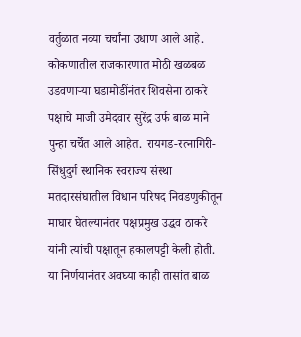वर्तुळात नव्या चर्चांना उधाण आले आहे.
कोकणातील राजकारणात मोठी खळबळ उडवणाऱ्या घडामोडींनंतर शिवसेना ठाकरे पक्षाचे माजी उमेदवार सुरेंद्र उर्फ बाळ माने पुन्हा चर्चेत आले आहेत. रायगड-रत्नागिरी-सिंधुदुर्ग स्थानिक स्वराज्य संस्था मतदारसंघातील विधान परिषद निवडणुकीतून माघार घेतल्यानंतर पक्षप्रमुख उद्धव ठाकरे यांनी त्यांची पक्षातून हकालपट्टी केली होती. या निर्णयानंतर अवघ्या काही तासांत बाळ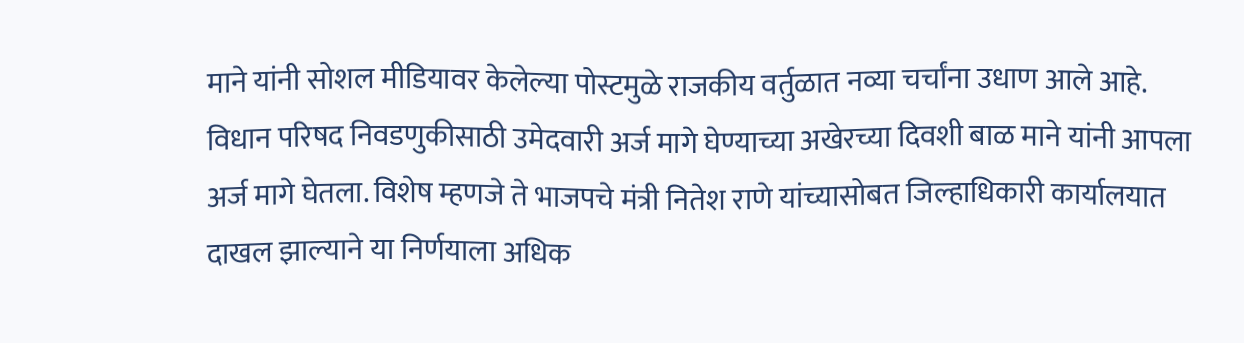माने यांनी सोशल मीडियावर केलेल्या पोस्टमुळे राजकीय वर्तुळात नव्या चर्चांना उधाण आले आहे.
विधान परिषद निवडणुकीसाठी उमेदवारी अर्ज मागे घेण्याच्या अखेरच्या दिवशी बाळ माने यांनी आपला अर्ज मागे घेतला. विशेष म्हणजे ते भाजपचे मंत्री नितेश राणे यांच्यासोबत जिल्हाधिकारी कार्यालयात दाखल झाल्याने या निर्णयाला अधिक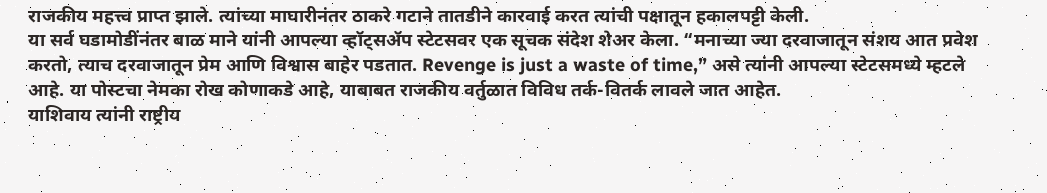राजकीय महत्त्व प्राप्त झाले. त्यांच्या माघारीनंतर ठाकरे गटाने तातडीने कारवाई करत त्यांची पक्षातून हकालपट्टी केली.
या सर्व घडामोडींनंतर बाळ माने यांनी आपल्या व्हॉट्सॲप स्टेटसवर एक सूचक संदेश शेअर केला. “मनाच्या ज्या दरवाजातून संशय आत प्रवेश करतो, त्याच दरवाजातून प्रेम आणि विश्वास बाहेर पडतात. Revenge is just a waste of time,” असे त्यांनी आपल्या स्टेटसमध्ये म्हटले आहे. या पोस्टचा नेमका रोख कोणाकडे आहे, याबाबत राजकीय वर्तुळात विविध तर्क-वितर्क लावले जात आहेत.
याशिवाय त्यांनी राष्ट्रीय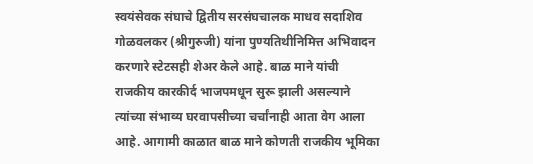स्वयंसेवक संघाचे द्वितीय सरसंघचालक माधव सदाशिव गोळवलकर (श्रीगुरुजी) यांना पुण्यतिथीनिमित्त अभिवादन करणारे स्टेटसही शेअर केले आहे. बाळ माने यांची राजकीय कारकीर्द भाजपमधून सुरू झाली असल्याने त्यांच्या संभाव्य घरवापसीच्या चर्चांनाही आता वेग आला आहे. आगामी काळात बाळ माने कोणती राजकीय भूमिका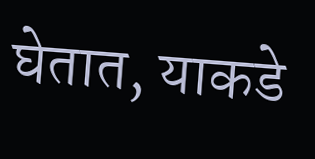घेतात, याकडे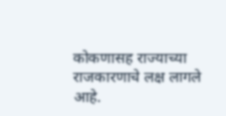कोकणासह राज्याच्या राजकारणाचे लक्ष लागले आहे.